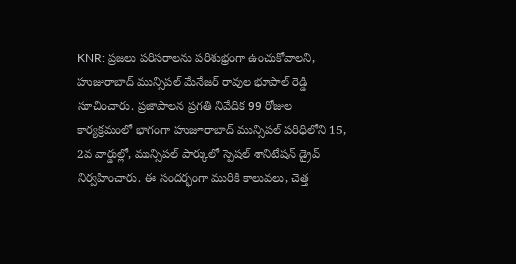KNR: ప్రజలు పరిసరాలను పరిశుభ్రంగా ఉంచుకోవాలని, హుజురాబాద్ మున్సిపల్ మేనేజర్ రావుల భూపాల్ రెడ్డి సూచించారు. ప్రజాపాలన ప్రగతి నివేదిక 99 రోజుల కార్యక్రమంలో భాగంగా హుజూరాబాద్ మున్సిపల్ పరిధిలోని 15, 2వ వార్డుల్లో, మున్సిపల్ పార్కులో స్పెషల్ శానిటేషన్ డ్రైవ్ నిర్వహించారు. ఈ సందర్భంగా మురికి కాలువలు, చెత్త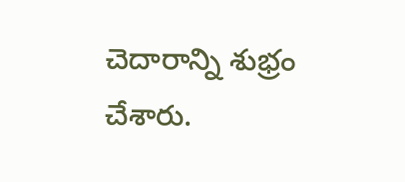చెదారాన్ని శుభ్రం చేశారు.